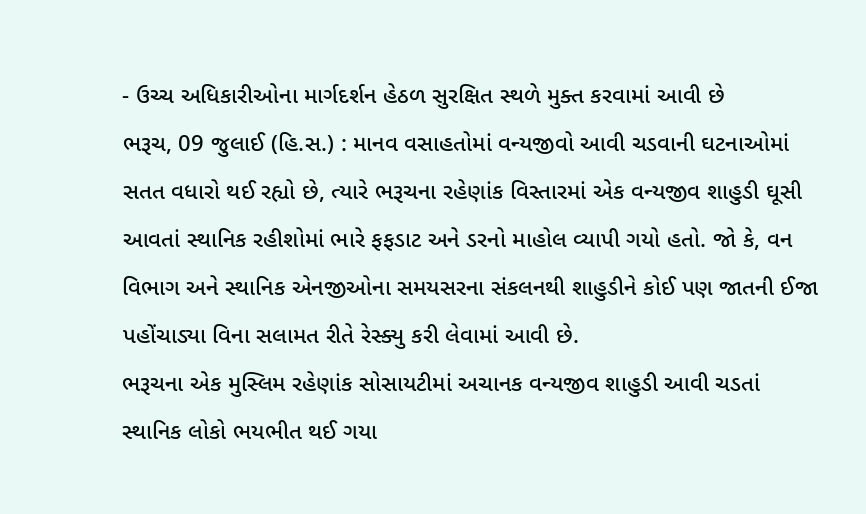- ઉચ્ચ અધિકારીઓના માર્ગદર્શન હેઠળ સુરક્ષિત સ્થળે મુક્ત કરવામાં આવી છે
ભરૂચ, 09 જુલાઈ (હિ.સ.) : માનવ વસાહતોમાં વન્યજીવો આવી ચડવાની ઘટનાઓમાં સતત વધારો થઈ રહ્યો છે, ત્યારે ભરૂચના રહેણાંક વિસ્તારમાં એક વન્યજીવ શાહુડી ઘૂસી આવતાં સ્થાનિક રહીશોમાં ભારે ફફડાટ અને ડરનો માહોલ વ્યાપી ગયો હતો. જો કે, વન વિભાગ અને સ્થાનિક એનજીઓના સમયસરના સંકલનથી શાહુડીને કોઈ પણ જાતની ઈજા પહોંચાડ્યા વિના સલામત રીતે રેસ્ક્યુ કરી લેવામાં આવી છે.
ભરૂચના એક મુસ્લિમ રહેણાંક સોસાયટીમાં અચાનક વન્યજીવ શાહુડી આવી ચડતાં સ્થાનિક લોકો ભયભીત થઈ ગયા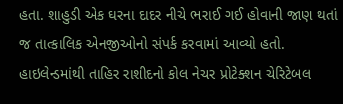હતા. શાહુડી એક ઘરના દાદર નીચે ભરાઈ ગઈ હોવાની જાણ થતાં જ તાત્કાલિક એનજીઓનો સંપર્ક કરવામાં આવ્યો હતો. હાઇલેન્ડમાંથી તાહિર રાશીદનો કોલ નેચર પ્રોટેક્શન ચેરિટેબલ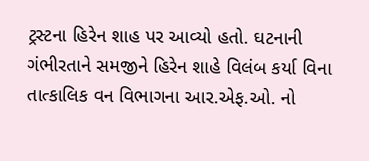ટ્રસ્ટના હિરેન શાહ પર આવ્યો હતો. ઘટનાની ગંભીરતાને સમજીને હિરેન શાહે વિલંબ કર્યા વિના તાત્કાલિક વન વિભાગના આર.એફ.ઓ. નો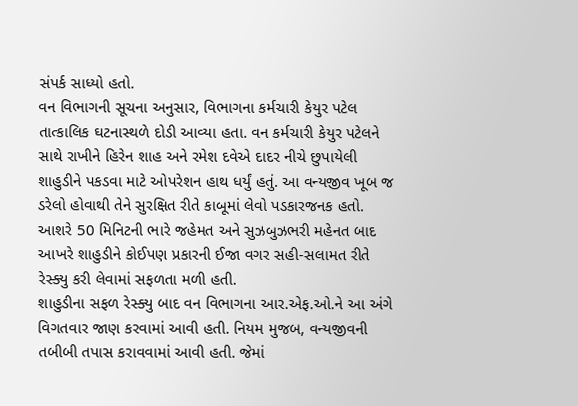સંપર્ક સાધ્યો હતો.
વન વિભાગની સૂચના અનુસાર, વિભાગના કર્મચારી કેયુર પટેલ તાત્કાલિક ઘટનાસ્થળે દોડી આવ્યા હતા. વન કર્મચારી કેયુર પટેલને સાથે રાખીને હિરેન શાહ અને રમેશ દવેએ દાદર નીચે છુપાયેલી શાહુડીને પકડવા માટે ઓપરેશન હાથ ધર્યું હતું. આ વન્યજીવ ખૂબ જ ડરેલો હોવાથી તેને સુરક્ષિત રીતે કાબૂમાં લેવો પડકારજનક હતો. આશરે 50 મિનિટની ભારે જહેમત અને સુઝબુઝભરી મહેનત બાદ આખરે શાહુડીને કોઈપણ પ્રકારની ઈજા વગર સહી-સલામત રીતે રેસ્ક્યુ કરી લેવામાં સફળતા મળી હતી.
શાહુડીના સફળ રેસ્ક્યુ બાદ વન વિભાગના આર.એફ.ઓ.ને આ અંગે વિગતવાર જાણ કરવામાં આવી હતી. નિયમ મુજબ, વન્યજીવની તબીબી તપાસ કરાવવામાં આવી હતી. જેમાં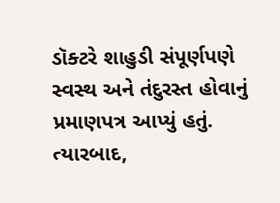ડૉક્ટરે શાહુડી સંપૂર્ણપણે સ્વસ્થ અને તંદુરસ્ત હોવાનું પ્રમાણપત્ર આપ્યું હતું.
ત્યારબાદ,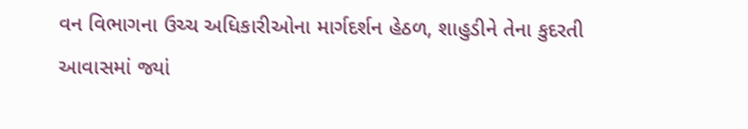વન વિભાગના ઉચ્ચ અધિકારીઓના માર્ગદર્શન હેઠળ, શાહુડીને તેના કુદરતી આવાસમાં જ્યાં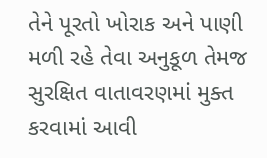તેને પૂરતો ખોરાક અને પાણી મળી રહે તેવા અનુકૂળ તેમજ સુરક્ષિત વાતાવરણમાં મુક્ત કરવામાં આવી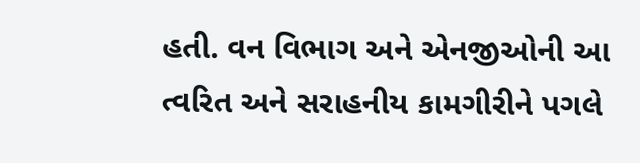હતી. વન વિભાગ અને એનજીઓની આ ત્વરિત અને સરાહનીય કામગીરીને પગલે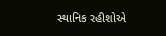સ્થાનિક રહીશોએ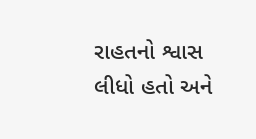રાહતનો શ્વાસ લીધો હતો અને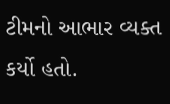ટીમનો આભાર વ્યક્ત કર્યો હતો.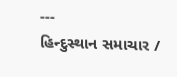---
હિન્દુસ્થાન સમાચાર /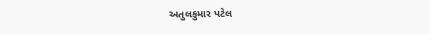અતુલકુમાર પટેલ